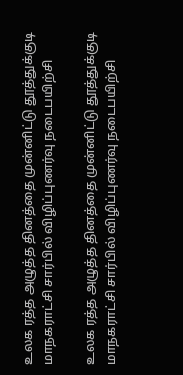உலக ரத்த அழுத்த தினத்தை முன்னிட்டு தூத்துக்குடி மாநகராட்சி சார்பில் விழிப்புணர்வு நடைபயிற்சி

உலக ரத்த அழுத்த தினத்தை முன்னிட்டு தூத்துக்குடி மாநகராட்சி சார்பில் விழிப்புணர்வு நடைபயிற்சி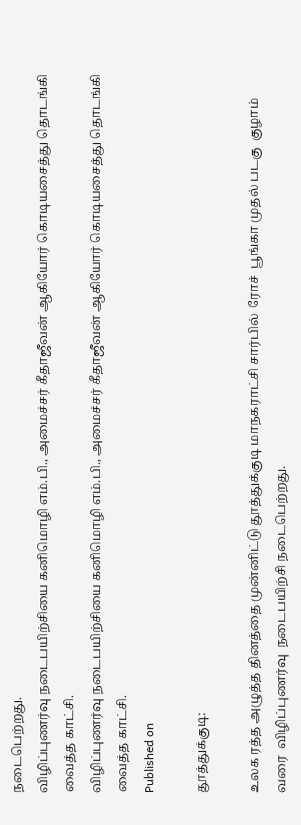நடைபெற்றது.
விழிப்புணர்வு நடைபயிற்சியை கனிமொழி எம்.பி., அமைச்சர் கீதாஜீவன் ஆகியோர் கொடியசைத்து தொடங்கி வைத்த காட்சி.
விழிப்புணர்வு நடைபயிற்சியை கனிமொழி எம்.பி., அமைச்சர் கீதாஜீவன் ஆகியோர் கொடியசைத்து தொடங்கி வைத்த காட்சி.
Published on

தூத்துக்குடி:

உலக ரத்த அழுத்த தினத்தை முன்னிட்டு தூத்துக்குடி மாநகராட்சி சார்பில்  ரோச்  பூங்கா முதல் படகு  குழாம் வரை  விழிப்புணர்வு  நடைபயிற்சி நடைபெற்றது.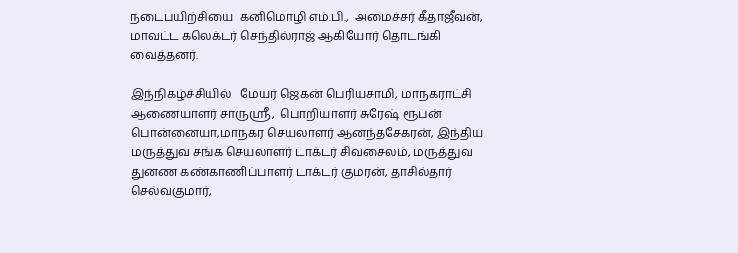நடைபயிற்சியை  கனிமொழி எம்.பி.,  அமைச்சர் கீதாஜீவன்,  மாவட்ட கலெக்டர் செந்தில்ராஜ் ஆகியோர் தொடங்கி வைத்தனர்.

இந்நிகழ்ச்சியில்   மேயர் ஜெகன் பெரியசாமி, மாநகராட்சி ஆணையாளர் சாருஸ்ரீ,  பொறியாளர் சுரேஷ் ரூபன் பொன்னையா,மாநகர செயலாளர் ஆனந்தசேகரன், இந்திய மருத்துவ சங்க செயலாளர் டாக்டர் சிவசைலம், மருத்துவ துனண கண்காணிப்பாளர் டாக்டர் குமரன், தாசில்தார் செல்வகுமார்,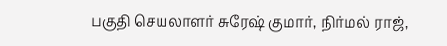பகுதி செயலாளர் சுரேஷ் குமார், நிர்மல் ராஜ்,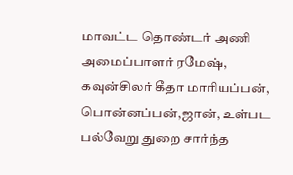மாவட்ட தொண்டர் அணி அமைப்பாளர் ரமேஷ், கவுன்சிலர் கீதா மாரியப்பன், பொன்னப்பன்,ஜான், உள்பட பல்வேறு துறை சார்ந்த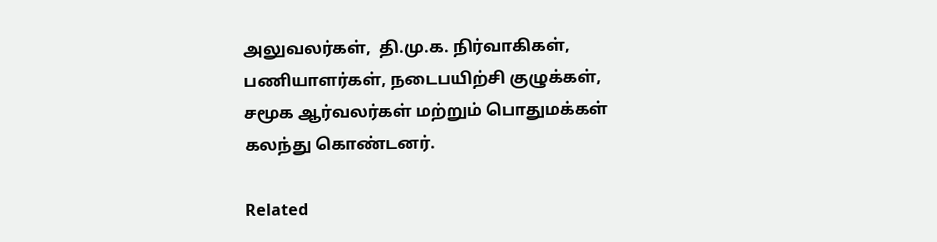அலுவலர்கள்,  தி.மு.க. நிர்வாகிகள், பணியாளர்கள், நடைபயிற்சி குழுக்கள், சமூக ஆர்வலர்கள் மற்றும் பொதுமக்கள் கலந்து கொண்டனர்.

Related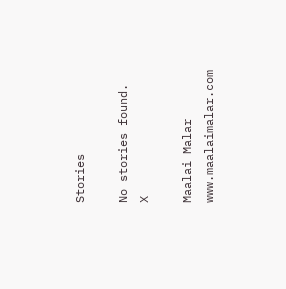Stories

No stories found.
X

Maalai Malar
www.maalaimalar.com